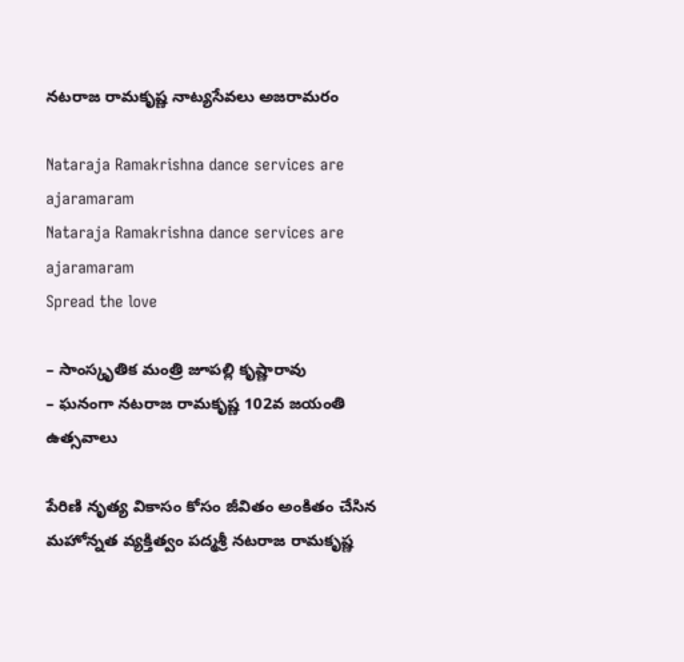నటరాజ రామకృష్ణ నాట్యసేవలు అజరామరం

Nataraja Ramakrishna dance services are ajaramaram
Nataraja Ramakrishna dance services are ajaramaram
Spread the love

– సాంస్కృతిక మంత్రి జూపల్లి కృష్ణారావు
– ఘనంగా నటరాజ రామకృష్ణ 102వ జయంతి ఉత్సవాలు

పేరిణి నృత్య వికాసం కోసం జీవితం అంకితం చేసిన మహోన్నత వ్యక్తిత్వం పద్మశ్రీ నటరాజ రామకృష్ణ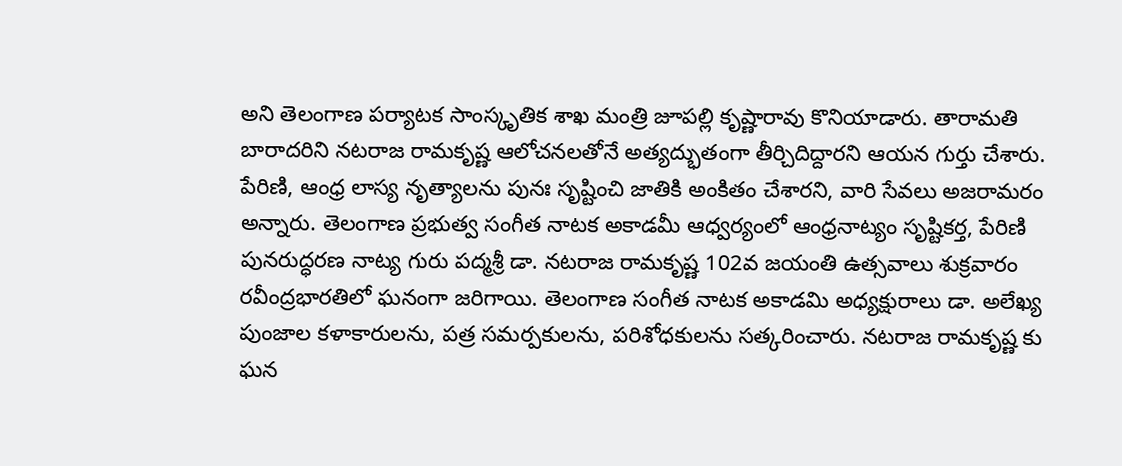అని తెలంగాణ పర్యాటక సాంస్కృతిక శాఖ మంత్రి జూపల్లి కృష్ణారావు కొనియాడారు. తారామతి బారాదరిని నటరాజ రామకృష్ణ ఆలోచనలతోనే అత్యద్భుతంగా తీర్చిదిద్దారని ఆయన గుర్తు చేశారు. పేరిణి, ఆంధ్ర లాస్య నృత్యాలను పునః సృష్టించి జాతికి అంకితం చేశారని, వారి సేవలు అజరామరం అన్నారు. తెలంగాణ ప్రభుత్వ సంగీత నాటక అకాడమీ ఆధ్వర్యంలో ఆంధ్రనాట్యం సృష్టికర్త, పేరిణి పునరుద్ధరణ నాట్య గురు పద్మశ్రీ డా. నటరాజ రామకృష్ణ 102వ జయంతి ఉత్సవాలు శుక్రవారం రవీంద్రభారతిలో ఘనంగా జరిగాయి. తెలంగాణ సంగీత నాటక అకాడమి అధ్యక్షురాలు డా. అలేఖ్య పుంజాల కళాకారులను, పత్ర సమర్పకులను, పరిశోధకులను సత్కరించారు. నటరాజ రామకృష్ణ కు ఘన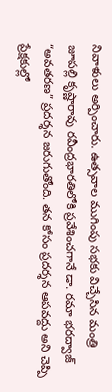నివాళులు అర్పించారు. ఉత్సవాల ముగింపు సభకు విచ్చేసిన మంత్రి జూపల్లి కృష్ణారావు రవీంద్రభారతిలోకి ప్రవేశించగానే డా. రమా భరద్వాజ్ “అవతరణ” ప్రదర్శన జరుగుతోంది. తన కోసం ప్రదర్శన ఆపవద్దు అని చెప్పి ప్రేక్షకుల్లో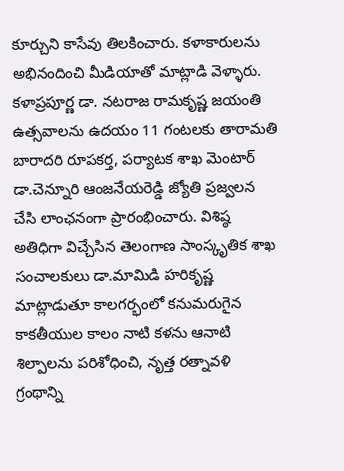కూర్చుని కాసేవు తిలకించారు. కళాకారులను అభినందించి మీడియాతో మాట్లాడి వెళ్ళారు.
కళాప్రపూర్ణ డా. నటరాజ రామకృష్ణ జయంతి ఉత్సవాలను ఉదయం 11 గంటలకు తారామతి బారాదరి రూపకర్త, పర్యాటక శాఖ మెంటార్ డా.చెన్నూరి ఆంజనేయరెడ్డి జ్యోతి ప్రజ్వలన చేసి లాంఛనంగా ప్రారంభించారు. విశిష్ఠ అతిధిగా విచ్చేసిన తెలంగాణ సాంస్కృతిక శాఖ సంచాలకులు డా.మామిడి హరికృష్ణ మాట్లాడుతూ కాలగర్భంలో కనుమరుగైన కాకతీయుల కాలం నాటి కళను ఆనాటి శిల్పాలను పరిశోధించి, నృత్త రత్నావళి గ్రంథాన్ని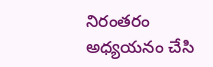నిరంతరం అధ్యయనం చేసి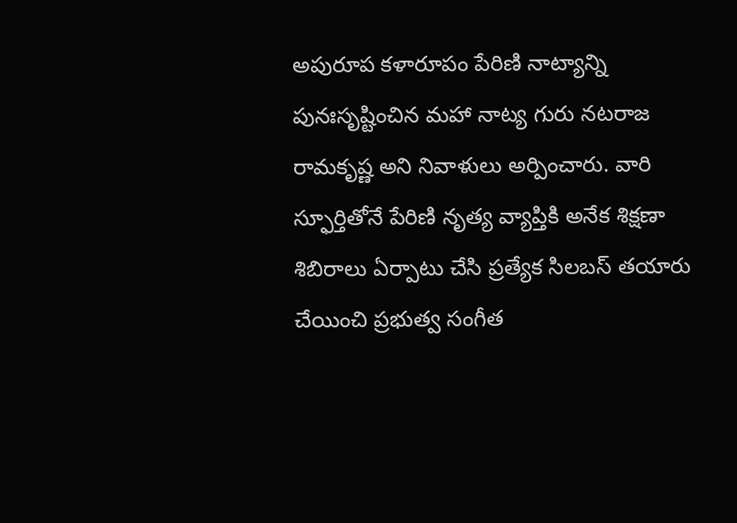అపురూప కళారూపం పేరిణి నాట్యాన్ని పునఃసృష్టించిన మహా నాట్య గురు నటరాజ రామకృష్ణ అని నివాళులు అర్పించారు. వారి స్ఫూర్తితోనే పేరిణి నృత్య వ్యాప్తికి అనేక శిక్షణా శిబిరాలు ఏర్పాటు చేసి ప్రత్యేక సిలబస్ తయారు చేయించి ప్రభుత్వ సంగీత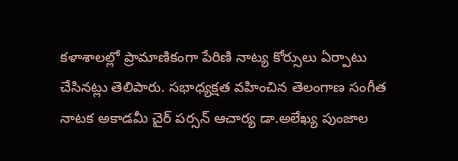కళాశాలల్లో ప్రామాణికంగా పేరిణి నాట్య కోర్సులు ఏర్పాటు చేసినట్లు తెలిపారు. సభాధ్యక్షత వహించిన తెలంగాణ సంగీత నాటక అకాడమీ చైర్ పర్సన్ ఆచార్య డా.అలేఖ్య పుంజాల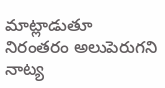మాట్లాడుతూ నిరంతరం అలుపెరుగని నాట్య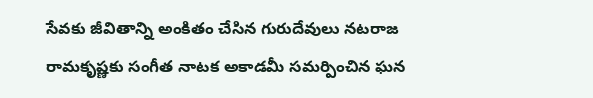సేవకు జీవితాన్ని అంకితం చేసిన గురుదేవులు నటరాజ రామకృష్ణకు సంగీత నాటక అకాడమీ సమర్పించిన ఘన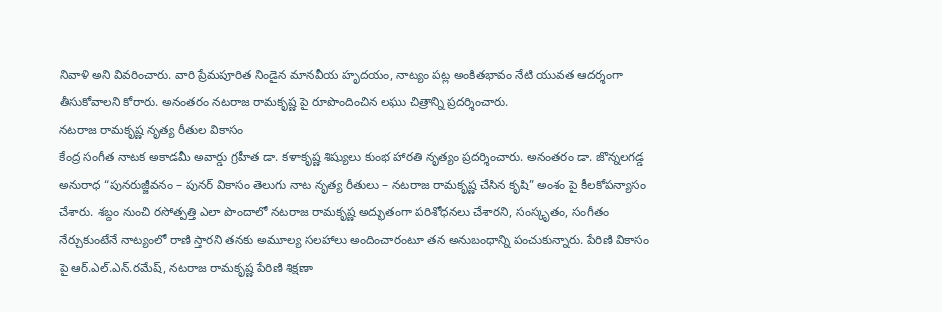నివాళి అని వివరించారు. వారి ప్రేమపూరిత నిండైన మానవీయ హృదయం, నాట్యం పట్ల అంకితభావం నేటి యువత ఆదర్శంగా తీసుకోవాలని కోరారు. అనంతరం నటరాజ రామకృష్ణ పై రూపొందించిన లఘు చిత్రాన్ని ప్రదర్శించారు.
నటరాజ రామకృష్ణ నృత్య రీతుల వికాసం
కేంద్ర సంగీత నాటక అకాడమీ అవార్డు గ్రహీత డా. కళాకృష్ణ శిష్యులు కుంభ హారతి నృత్యం ప్రదర్శించారు. అనంతరం డా. జొన్నలగడ్డ అనురాధ “పునరుజ్జీవనం – పునర్ వికాసం తెలుగు నాట నృత్య రీతులు – నటరాజ రామకృష్ణ చేసిన కృషి” అంశం పై కీలకోపన్యాసం చేశారు. శబ్దం నుంచి రసోత్పత్తి ఎలా పొందాలో నటరాజ రామకృష్ణ అద్భుతంగా పరిశోధనలు చేశారని, సంస్కృతం, సంగీతం నేర్చుకుంటేనే నాట్యంలో రాణి స్తారని తనకు అమూల్య సలహాలు అందించారంటూ తన అనుబంధాన్ని పంచుకున్నారు. పేరిణి వికాసం పై ఆర్.ఎల్.ఎన్.రమేష్, నటరాజ రామకృష్ణ పేరిణి శిక్షణా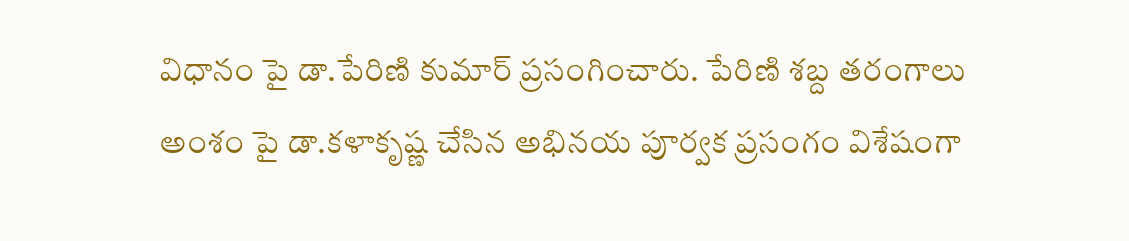విధానం పై డా.పేరిణి కుమార్ ప్రసంగించారు. పేరిణి శబ్ద తరంగాలు అంశం పై డా.కళాకృష్ణ చేసిన అభినయ పూర్వక ప్రసంగం విశేషంగా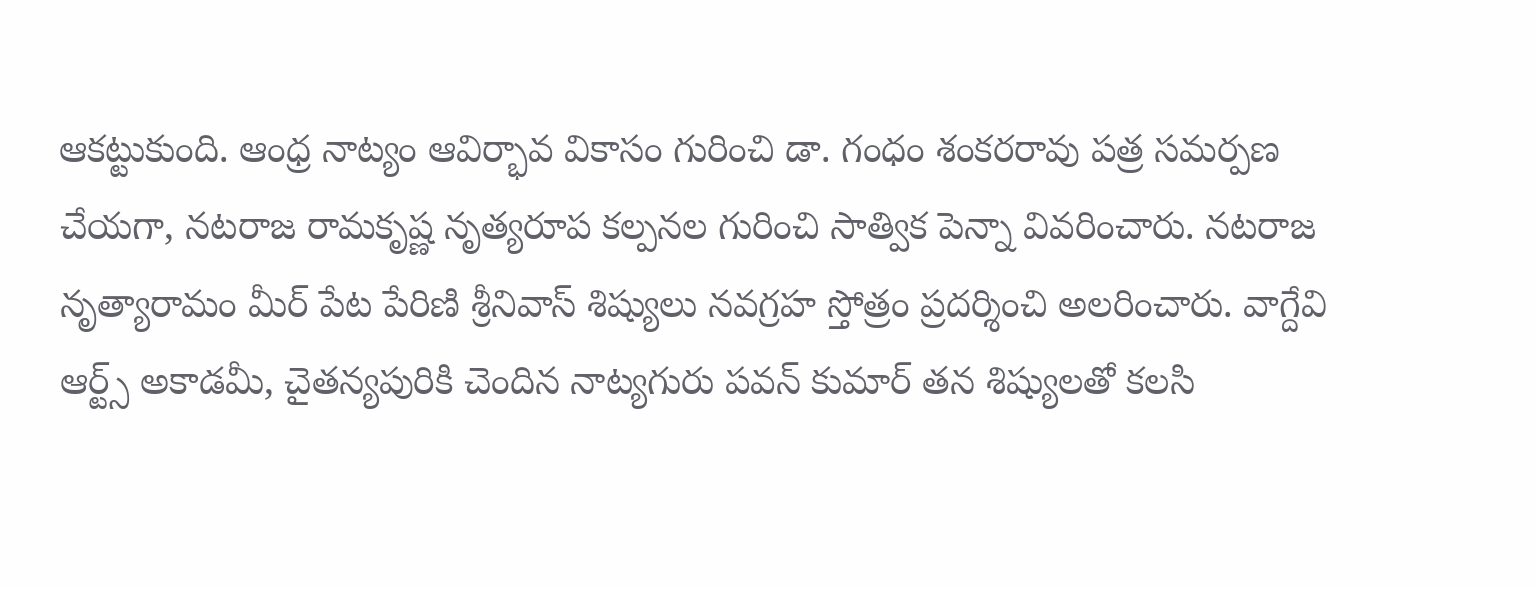ఆకట్టుకుంది. ఆంధ్ర నాట్యం ఆవిర్భావ వికాసం గురించి డా. గంధం శంకరరావు పత్ర సమర్పణ చేయగా, నటరాజ రామకృష్ణ నృత్యరూప కల్పనల గురించి సాత్విక పెన్నా వివరించారు. నటరాజ నృత్యారామం మీర్ పేట పేరిణి శ్రీనివాస్ శిష్యులు నవగ్రహ స్తోత్రం ప్రదర్శించి అలరించారు. వాగ్దేవి ఆర్ట్స్ అకాడమీ, చైతన్యపురికి చెందిన నాట్యగురు పవన్ కుమార్ తన శిష్యులతో కలసి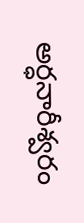అర్ధనారీశ్వరం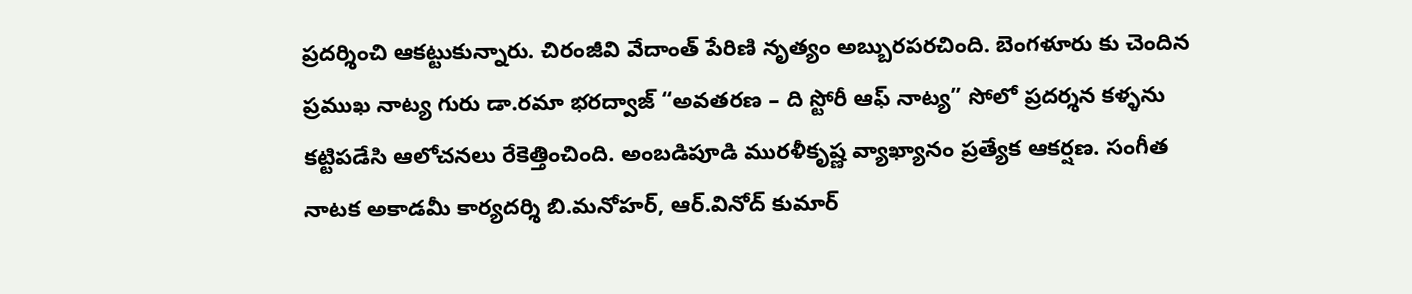ప్రదర్శించి ఆకట్టుకున్నారు. చిరంజీవి వేదాంత్ పేరిణి నృత్యం అబ్బురపరచింది. బెంగళూరు కు చెందిన ప్రముఖ నాట్య గురు డా.రమా భరద్వాజ్ “అవతరణ – ది స్టోరీ ఆఫ్ నాట్య” సోలో ప్రదర్శన కళ్ళను కట్టిపడేసి ఆలోచనలు రేకెత్తించింది. అంబడిపూడి మురళీకృష్ణ వ్యాఖ్యానం ప్రత్యేక ఆకర్షణ. సంగీత నాటక అకాడమీ కార్యదర్శి బి.మనోహర్, ఆర్.వినోద్ కుమార్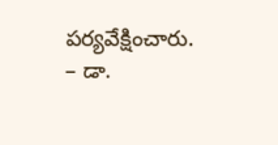పర్యవేక్షించారు.
– డా.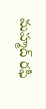మహ్మద్ రఫీ